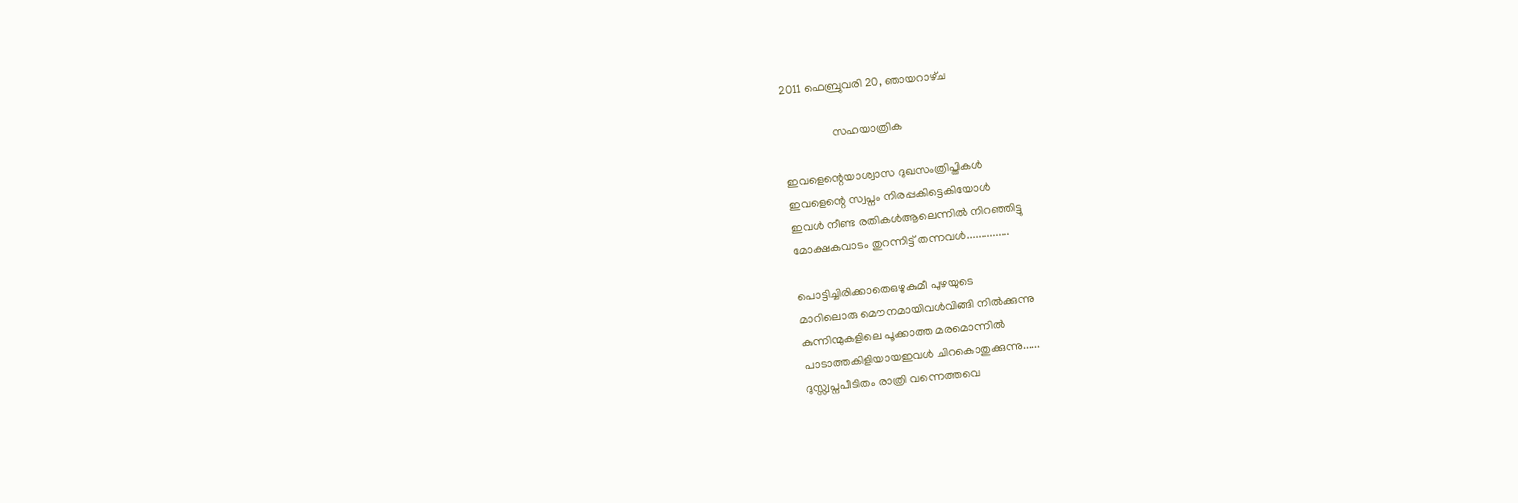2011 ഫെബ്രുവരി 20, ഞായറാഴ്‌ച

                 സഹയാത്രിക

ഇവളെന്റെയാശ്വാസ ദുഖസംത്രിപ്തികള്‍
ഇവളെന്റെ സ്വപ്നം നിരപ്പകിട്ടെകിയോള്‍
ഇവള്‍ നീണ്ട രതികള്‍ആലെന്നില്‍ നിറഞ്ഞിട്ടു
മോക്ഷകവാടം തുറന്നിട്ട്‌ തന്നവള്‍...............

പൊട്ടിച്ചിരിക്കാതെഒഴുകുമീ പുഴയുടെ
മാറിലൊരു മൌനമായിവള്‍വിങ്ങി നില്‍ക്കുന്നു
കുന്നിന്മുകളിലെ പൂക്കാത്ത മരമൊന്നില്‍
പാടാത്തകിളിയായഇവള്‍ ചിറകൊതുക്കുന്നു......
ദുസ്സ്വപ്നപീടിതം രാത്രി വന്നെത്തവെ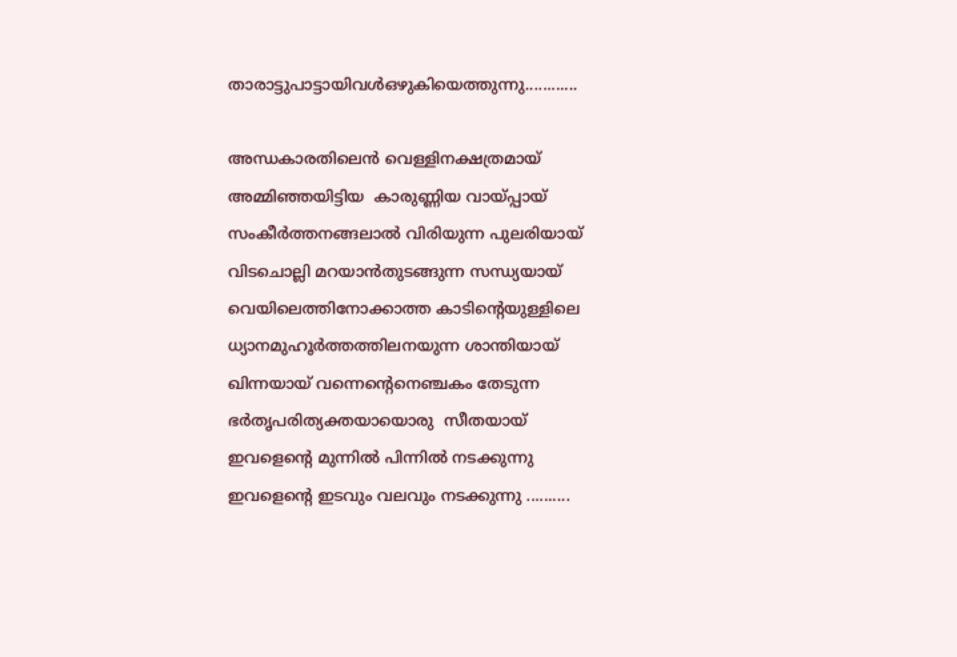താരാട്ടുപാട്ടായിവള്‍ഒഴുകിയെത്തുന്നു............

അന്ധകാരതിലെന്‍ വെള്ളിനക്ഷത്രമായ്
അമ്മിഞ്ഞയിട്ടിയ  കാരുണ്ണിയ വായ്പ്പായ്
സംകീര്‍ത്തനങ്ങലാല്‍ വിരിയുന്ന പുലരിയായ്
വിടചൊല്ലി മറയാന്‍തുടങ്ങുന്ന സന്ധ്യയായ്
വെയിലെത്തിനോക്കാത്ത കാടിന്റെയുള്ളിലെ
ധ്യാനമുഹൂര്‍ത്തത്തിലനയുന്ന ശാന്തിയായ്
ഖിന്നയായ് വന്നെന്റെനെഞ്ചകം തേടുന്ന
ഭര്‍തൃപരിത്യക്തയായൊരു  സീതയായ്
ഇവളെന്റെ മുന്നില്‍ പിന്നില്‍ നടക്കുന്നു
ഇവളെന്റെ ഇടവും വലവും നടക്കുന്നു ..........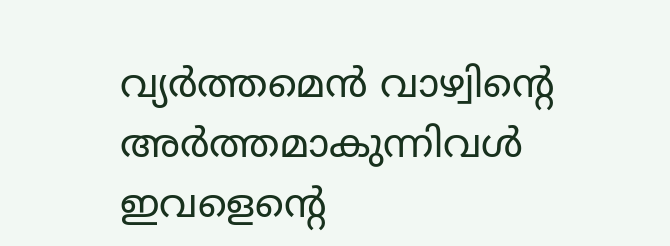വ്യര്‍ത്തമെന്‍ വാഴ്വിന്റെ അര്‍ത്തമാകുന്നിവള്‍
ഇവളെന്റെ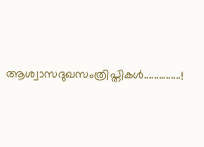ആശ്വാസദുഖസംത്രിപ്തികള്‍...............!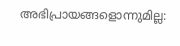അഭിപ്രായങ്ങളൊന്നുമില്ല: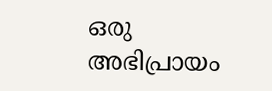ഒരു അഭിപ്രായം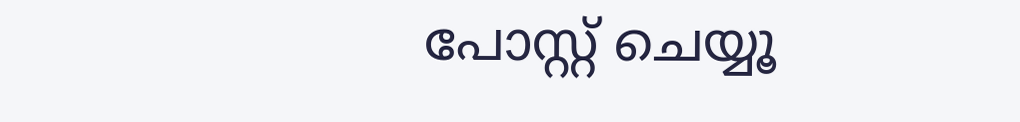പോസ്റ്റ് ചെയ്യൂ